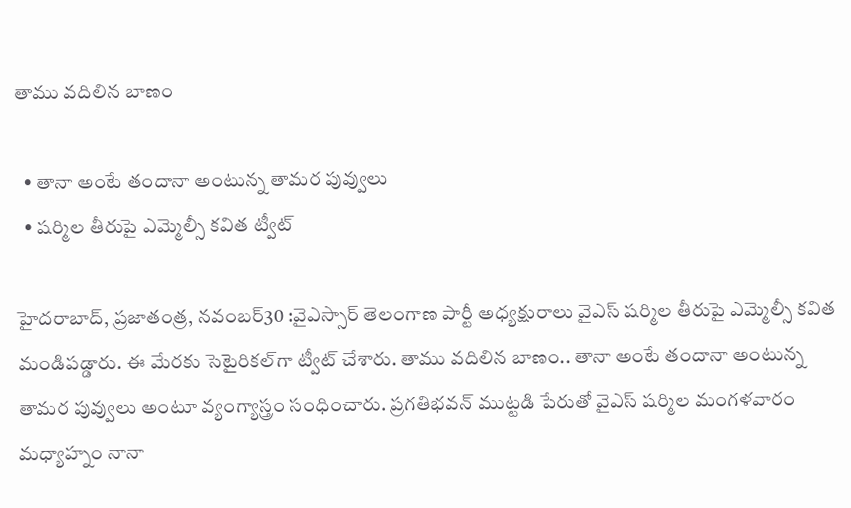తాము వదిలిన బాణం

  • తానా అంటే తందానా అంటున్న తామర పువ్వులు
  • షర్మిల తీరుపై ఎమ్మెల్సీ కవిత ట్వీట్‌

హైదరాబాద్‌, ప్రజాతంత్ర, నవంబర్‌30 :వైఎస్సార్‌ ‌తెలంగాణ పార్టీ అధ్యక్షురాలు వైఎస్‌ ‌షర్మిల తీరుపై ఎమ్మెల్సీ కవిత మండిపడ్డారు. ఈ మేరకు సెటైరికల్‌గా ట్వీట్‌ ‌చేశారు. తాము వదిలిన బాణం.. తానా అంటే తందానా అంటున్న తామర పువ్వులు అంటూ వ్యంగ్యాస్త్రం సంధించారు. ప్రగతిభవన్‌ ‌ముట్టడి పేరుతో వైఎస్‌ ‌షర్మిల మంగళవారం మధ్యాహ్నం నానా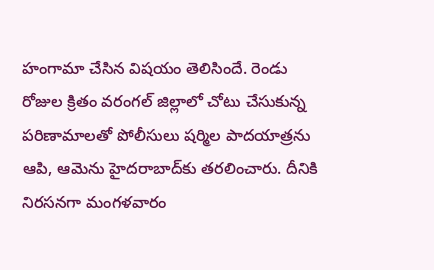హంగామా చేసిన విషయం తెలిసిందే. రెండు రోజుల క్రితం వరంగల్‌ ‌జిల్లాలో చోటు చేసుకున్న పరిణామాలతో పోలీసులు షర్మిల పాదయాత్రను ఆపి, ఆమెను హైదరాబాద్‌కు తరలించారు. దీనికి నిరసనగా మంగళవారం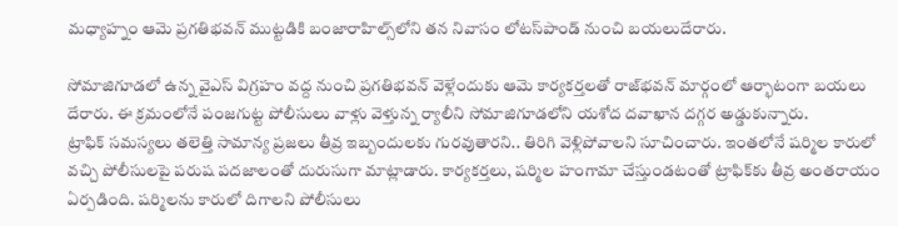మధ్యాహ్నం ఆమె ప్రగతిభవన్‌ ‌ముట్టడికి బంజారాహిల్స్‌లోని తన నివాసం లోటస్‌పాండ్‌ ‌నుంచి బయలుదేరారు.

సోమాజిగూడలో ఉన్న వైఎస్‌ ‌విగ్రహం వద్ద నుంచి ప్రగతిభవన్‌ ‌వెళ్లేందుకు ఆమె కార్యకర్తలతో రాజ్‌భవన్‌ ‌మార్గంలో ఆర్భాటంగా బయలు దేరారు. ఈ క్రమంలోనే పంజగుట్ట పోలీసులు వాళ్లు వెళ్తున్న ర్యాలీని సోమాజిగూడలోని యశోద దవాఖాన దగ్గర అడ్డుకున్నారు. ట్రాఫిక్‌ ‌సమస్యలు తలెత్తి సామాన్య ప్రజలు తీవ్ర ఇబ్బందులకు గురవుతారని.. తిరిగి వెళ్లిపోవాలని సూచించారు. ఇంతలోనే షర్మిల కారులో వచ్చి పోలీసులపై పరుష పదజాలంతో దురుసుగా మాట్లాడారు. కార్యకర్తలు, షర్మిల హంగామా చేస్తుండటంతో ట్రాఫిక్‌కు తీవ్ర అంతరాయం ఏర్పడింది. షర్మిలను కారులో దిగాలని పోలీసులు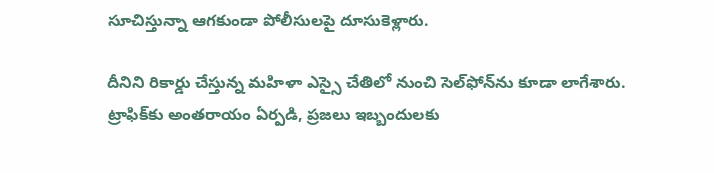సూచిస్తున్నా ఆగకుండా పోలీసులపై దూసుకెళ్లారు.

దీనిని రికార్డు చేస్తున్న మహిళా ఎస్సై చేతిలో నుంచి సెల్‌ఫోన్‌ను కూడా లాగేశారు. ట్రాఫిక్‌కు అంతరాయం ఏర్పడి, ప్రజలు ఇబ్బందులకు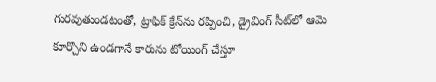గురవుతుండటంతో, ట్రాఫిక్‌ ‌క్రేన్‌ను రప్పించి, డ్రైవింగ్‌ ‌సీట్‌లో ఆమె కూర్చొని ఉండగానే కారును టోయింగ్‌ ‌చేస్తూ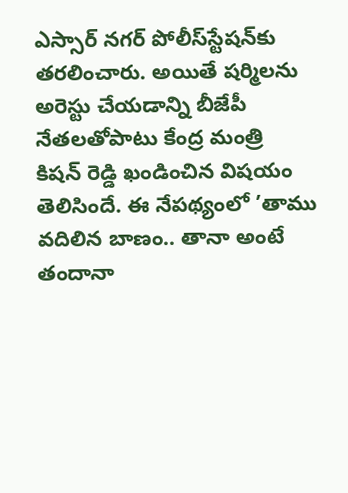ఎస్సార్‌ ‌నగర్‌ ‌పోలీస్‌స్టేషన్‌కు తరలించారు. అయితే షర్మిలను అరెస్టు చేయడాన్ని బీజేపీ నేతలతోపాటు కేంద్ర మంత్రి కిషన్‌ ‌రెడ్డి ఖండించిన విషయం తెలిసిందే. ఈ నేపథ్యంలో ’తాము వదిలిన బాణం.. తానా అంటే తందానా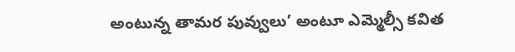అంటున్న తామర పువ్వులు’ అంటూ ఎమ్మెల్సీ కవిత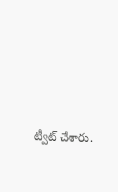ట్వీట్‌ ‌చేశారు.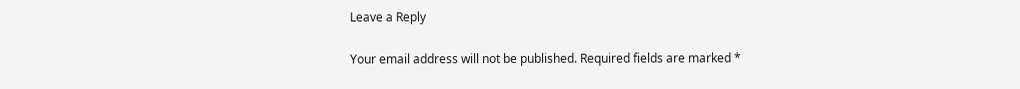Leave a Reply

Your email address will not be published. Required fields are marked *